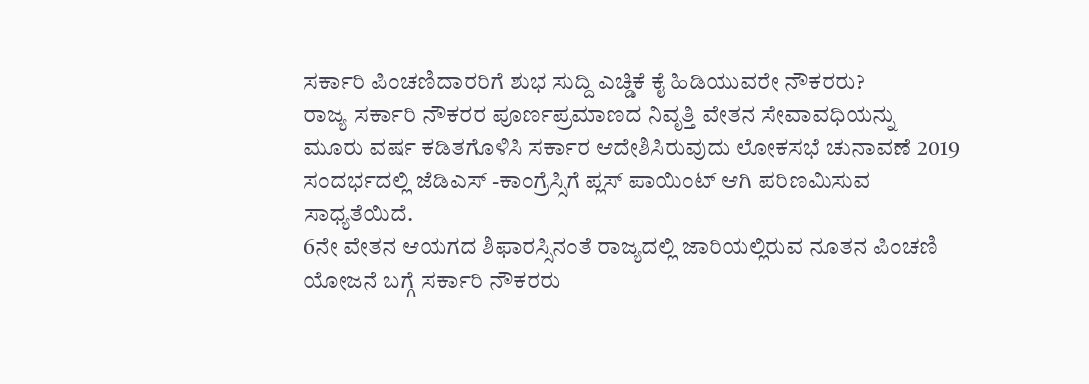ಸರ್ಕಾರಿ ಪಿಂಚಣಿದಾರರಿಗೆ ಶುಭ ಸುದ್ದಿ ಎಚ್ಡಿಕೆ ಕೈ ಹಿಡಿಯುವರೇ ನೌಕರರು?
ರಾಜ್ಯ ಸರ್ಕಾರಿ ನೌಕರರ ಪೂರ್ಣಪ್ರಮಾಣದ ನಿವೃತ್ತಿ ವೇತನ ಸೇವಾವಧಿಯನ್ನು ಮೂರು ವರ್ಷ ಕಡಿತಗೊಳಿಸಿ ಸರ್ಕಾರ ಆದೇಶಿಸಿರುವುದು ಲೋಕಸಭೆ ಚುನಾವಣೆ 2019 ಸಂದರ್ಭದಲ್ಲಿ ಜೆಡಿಎಸ್ -ಕಾಂಗ್ರೆಸ್ಸಿಗೆ ಪ್ಲಸ್ ಪಾಯಿಂಟ್ ಆಗಿ ಪರಿಣಮಿಸುವ ಸಾಧ್ಯತೆಯಿದೆ.
6ನೇ ವೇತನ ಆಯಗದ ಶಿಫಾರಸ್ಸಿನಂತೆ ರಾಜ್ಯದಲ್ಲಿ ಜಾರಿಯಲ್ಲಿರುವ ನೂತನ ಪಿಂಚಣಿ ಯೋಜನೆ ಬಗ್ಗೆ ಸರ್ಕಾರಿ ನೌಕರರು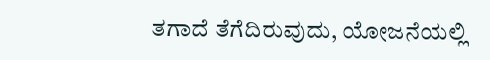ತಗಾದೆ ತೆಗೆದಿರುವುದು, ಯೋಜನೆಯಲ್ಲಿ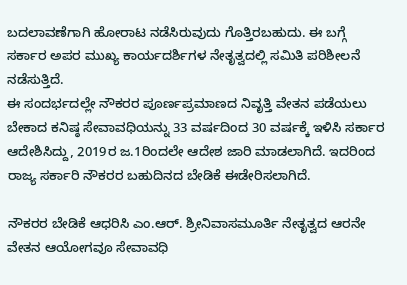ಬದಲಾವಣೆಗಾಗಿ ಹೋರಾಟ ನಡೆಸಿರುವುದು ಗೊತ್ತಿರಬಹುದು. ಈ ಬಗ್ಗೆ ಸರ್ಕಾರ ಅಪರ ಮುಖ್ಯ ಕಾರ್ಯದರ್ಶಿಗಳ ನೇತೃತ್ವದಲ್ಲಿ ಸಮಿತಿ ಪರಿಶೀಲನೆ ನಡೆಸುತ್ತಿದೆ.
ಈ ಸಂದರ್ಭದಲ್ಲೇ ನೌಕರರ ಪೂರ್ಣಪ್ರಮಾಣದ ನಿವೃತ್ತಿ ವೇತನ ಪಡೆಯಲು ಬೇಕಾದ ಕನಿಷ್ಠ ಸೇವಾವಧಿಯನ್ನು 33 ವರ್ಷದಿಂದ 30 ವರ್ಷಕ್ಕೆ ಇಳಿಸಿ ಸರ್ಕಾರ ಆದೇಶಿಸಿದ್ದು, 2019ರ ಜ.1ರಿಂದಲೇ ಆದೇಶ ಜಾರಿ ಮಾಡಲಾಗಿದೆ. ಇದರಿಂದ ರಾಜ್ಯ ಸರ್ಕಾರಿ ನೌಕರರ ಬಹುದಿನದ ಬೇಡಿಕೆ ಈಡೇರಿಸಲಾಗಿದೆ.

ನೌಕರರ ಬೇಡಿಕೆ ಆಧರಿಸಿ ಎಂ.ಆರ್. ಶ್ರೀನಿವಾಸಮೂರ್ತಿ ನೇತೃತ್ವದ ಆರನೇ ವೇತನ ಆಯೋಗವೂ ಸೇವಾವಧಿ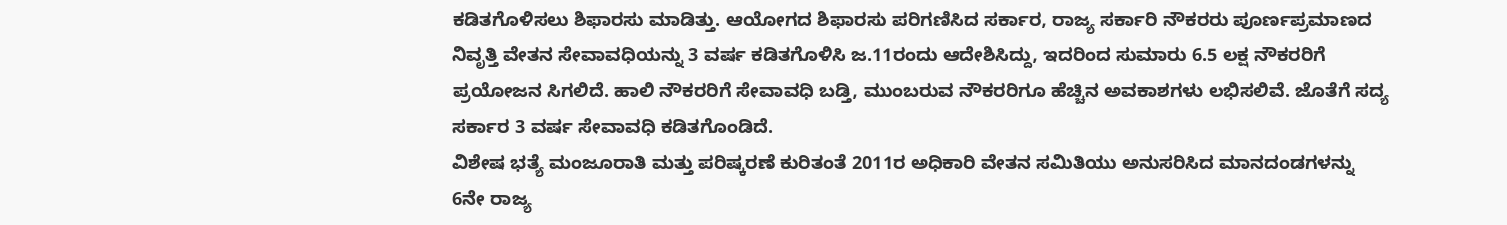ಕಡಿತಗೊಳಿಸಲು ಶಿಫಾರಸು ಮಾಡಿತ್ತು. ಆಯೋಗದ ಶಿಫಾರಸು ಪರಿಗಣಿಸಿದ ಸರ್ಕಾರ, ರಾಜ್ಯ ಸರ್ಕಾರಿ ನೌಕರರು ಪೂರ್ಣಪ್ರಮಾಣದ ನಿವೃತ್ತಿ ವೇತನ ಸೇವಾವಧಿಯನ್ನು 3 ವರ್ಷ ಕಡಿತಗೊಳಿಸಿ ಜ.11ರಂದು ಆದೇಶಿಸಿದ್ದು, ಇದರಿಂದ ಸುಮಾರು 6.5 ಲಕ್ಷ ನೌಕರರಿಗೆ ಪ್ರಯೋಜನ ಸಿಗಲಿದೆ. ಹಾಲಿ ನೌಕರರಿಗೆ ಸೇವಾವಧಿ ಬಡ್ತಿ, ಮುಂಬರುವ ನೌಕರರಿಗೂ ಹೆಚ್ಚಿನ ಅವಕಾಶಗಳು ಲಭಿಸಲಿವೆ. ಜೊತೆಗೆ ಸದ್ಯ ಸರ್ಕಾರ 3 ವರ್ಷ ಸೇವಾವಧಿ ಕಡಿತಗೊಂಡಿದೆ.
ವಿಶೇಷ ಭತ್ಯೆ ಮಂಜೂರಾತಿ ಮತ್ತು ಪರಿಷ್ಕರಣೆ ಕುರಿತಂತೆ 2011ರ ಅಧಿಕಾರಿ ವೇತನ ಸಮಿತಿಯು ಅನುಸರಿಸಿದ ಮಾನದಂಡಗಳನ್ನು 6ನೇ ರಾಜ್ಯ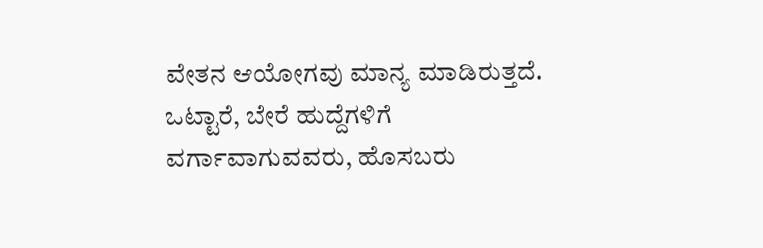ವೇತನ ಆಯೋಗವು ಮಾನ್ಯ ಮಾಡಿರುತ್ತದೆ. ಒಟ್ಟಾರೆ, ಬೇರೆ ಹುದ್ದೆಗಳಿಗೆ ವರ್ಗಾವಾಗುವವರು, ಹೊಸಬರು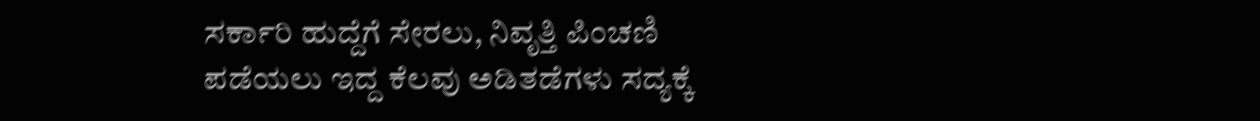ಸರ್ಕಾರಿ ಹುದ್ದೆಗೆ ಸೇರಲು, ನಿವೃತ್ತಿ ಪಿಂಚಣಿ ಪಡೆಯಲು ಇದ್ದ ಕೆಲವು ಅಡಿತಡೆಗಳು ಸದ್ಯಕ್ಕೆ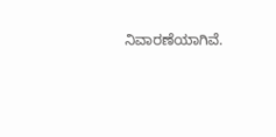ನಿವಾರಣೆಯಾಗಿವೆ.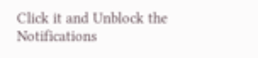Click it and Unblock the Notifications